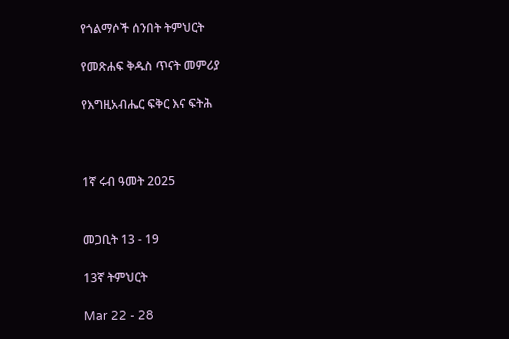የጎልማሶች ሰንበት ትምህርት

የመጽሐፍ ቅዱስ ጥናት መምሪያ

የእግዚአብሔር ፍቅር እና ፍትሕ



1ኛ ሩብ ዓመት 2025


መጋቢት 13 - 19

13ኛ ትምህርት

Mar 22 - 28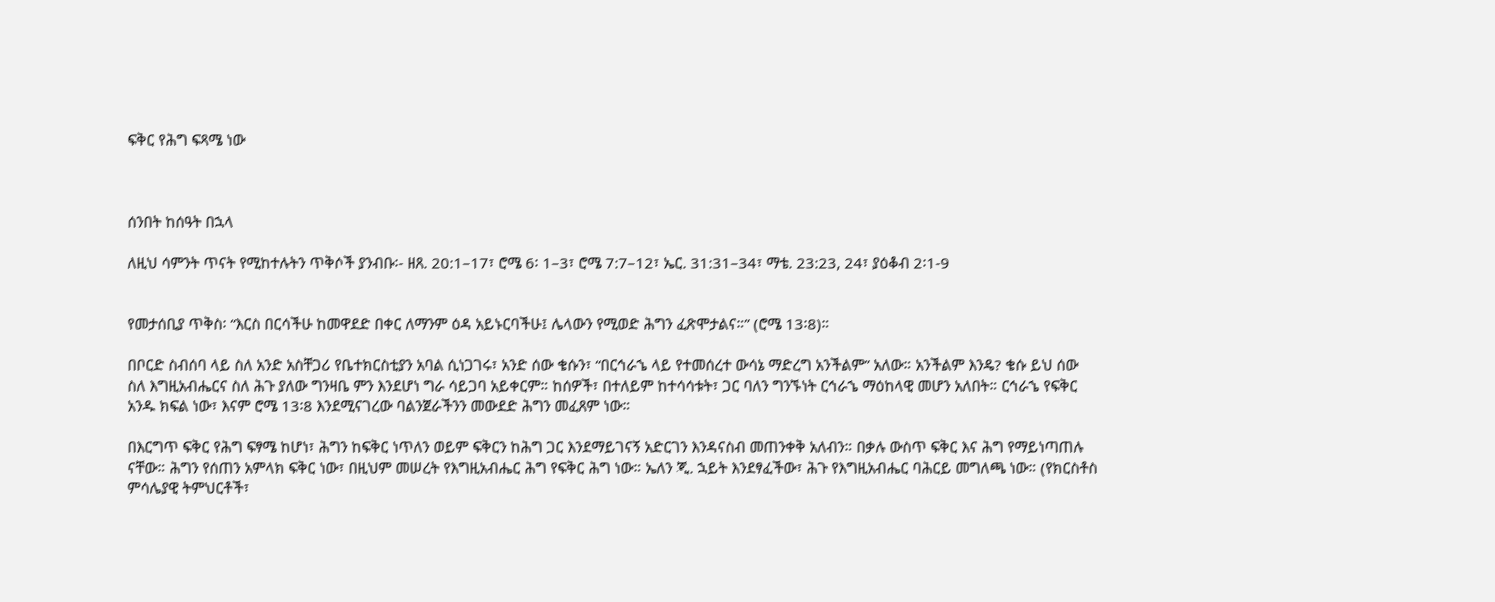ፍቅር የሕግ ፍጻሜ ነው



ሰንበት ከሰዓት በኋላ

ለዚህ ሳምንት ጥናት የሚከተሉትን ጥቅሶች ያንብቡ፡- ዘጸ. 20:1–17፣ ሮሜ 6፡ 1–3፣ ሮሜ 7:7–12፣ ኤር. 31:31–34፣ ማቴ. 23:23, 24፣ ያዕቆብ 2፡1-9


የመታሰቢያ ጥቅስ፡ “እርስ በርሳችሁ ከመዋደድ በቀር ለማንም ዕዳ አይኑርባችሁ፤ ሌላውን የሚወድ ሕግን ፈጽሞታልና።” (ሮሜ 13፡8)።

በቦርድ ስብሰባ ላይ ስለ አንድ አስቸጋሪ የቤተክርስቲያን አባል ሲነጋገሩ፣ አንድ ሰው ቄሱን፣ “በርኅራኄ ላይ የተመሰረተ ውሳኔ ማድረግ አንችልም” አለው። አንችልም እንዴ? ቄሱ ይህ ሰው ስለ እግዚአብሔርና ስለ ሕጉ ያለው ግንዛቤ ምን እንደሆነ ግራ ሳይጋባ አይቀርም። ከሰዎች፣ በተለይም ከተሳሳቱት፣ ጋር ባለን ግንኙነት ርኅራኄ ማዕከላዊ መሆን አለበት። ርኅራኄ የፍቅር አንዱ ክፍል ነው፣ እናም ሮሜ 13፡8 እንደሚናገረው ባልንጀራችንን መውደድ ሕግን መፈጸም ነው።

በእርግጥ ፍቅር የሕግ ፍፃሜ ከሆነ፣ ሕግን ከፍቅር ነጥለን ወይም ፍቅርን ከሕግ ጋር እንደማይገናኝ አድርገን እንዳናስብ መጠንቀቅ አለብን። በቃሉ ውስጥ ፍቅር እና ሕግ የማይነጣጠሉ ናቸው። ሕግን የሰጠን አምላክ ፍቅር ነው፣ በዚህም መሠረት የእግዚአብሔር ሕግ የፍቅር ሕግ ነው። ኤለን ጂ. ኋይት እንደፃፈችው፣ ሕጉ የእግዚአብሔር ባሕርይ መግለጫ ነው። (የክርስቶስ ምሳሌያዊ ትምህርቶች፣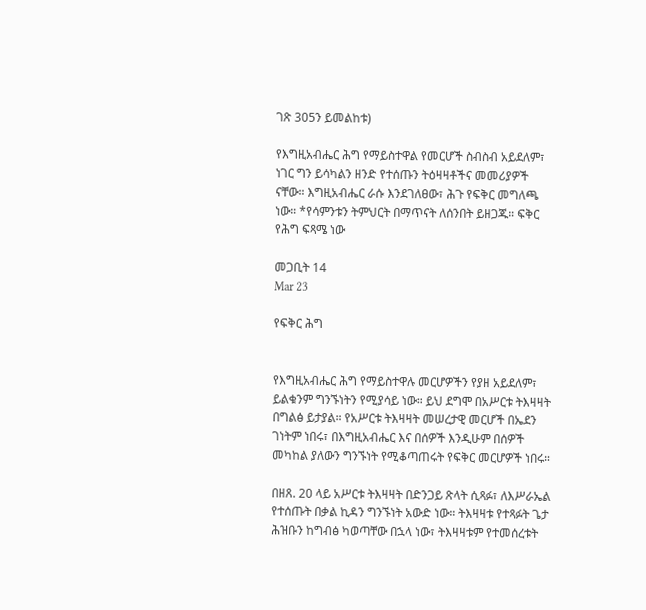ገጽ 305ን ይመልከቱ)

የእግዚአብሔር ሕግ የማይስተዋል የመርሆች ስብስብ አይደለም፣ ነገር ግን ይሳካልን ዘንድ የተሰጡን ትዕዛዛቶችና መመሪያዎች ናቸው። እግዚአብሔር ራሱ እንደገለፀው፣ ሕጉ የፍቅር መግለጫ ነው። *የሳምንቱን ትምህርት በማጥናት ለሰንበት ይዘጋጁ። ፍቅር የሕግ ፍጻሜ ነው

መጋቢት 14
Mar 23

የፍቅር ሕግ


የእግዚአብሔር ሕግ የማይስተዋሉ መርሆዎችን የያዘ አይደለም፣ ይልቁንም ግንኙነትን የሚያሳይ ነው። ይህ ደግሞ በአሥርቱ ትእዛዛት በግልፅ ይታያል። የአሥርቱ ትእዛዛት መሠረታዊ መርሆች በኤደን ገነትም ነበሩ፣ በእግዚአብሔር እና በሰዎች እንዲሁም በሰዎች መካከል ያለውን ግንኙነት የሚቆጣጠሩት የፍቅር መርሆዎች ነበሩ።

በዘጸ. 20 ላይ አሥርቱ ትእዛዛት በድንጋይ ጽላት ሲጻፉ፣ ለእሥራኤል የተሰጡት በቃል ኪዳን ግንኙነት አውድ ነው። ትእዛዛቱ የተጻፉት ጌታ ሕዝቡን ከግብፅ ካወጣቸው በኋላ ነው፣ ትእዛዛቱም የተመሰረቱት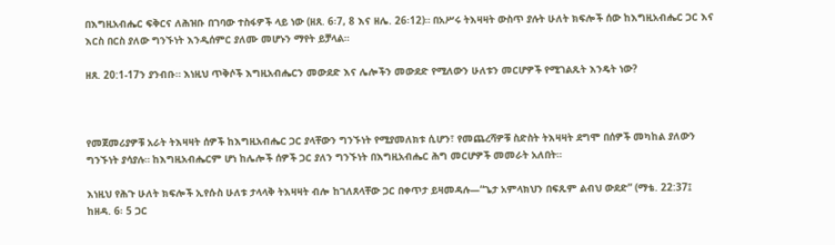በእግዚአብሔር ፍቅርና ለሕዝቡ በገባው ተስፋዎች ላይ ነው (ዘጸ. 6፡7, 8 እና ዘሌ. 26፡12)። በአሥሩ ትእዛዛት ውስጥ ያሉት ሁለት ክፍሎች ሰው ከእግዚአብሔር ጋር እና እርስ በርስ ያለው ግንኙነት እንዲሰምር ያለሙ መሆኑን ማየት ይቻላል።

ዘጸ. 20:1-17ን ያንብቡ። እነዚህ ጥቅሶች እግዚአብሔርን መውደድ እና ሌሎችን መውደድ የሚለውን ሁለቱን መርሆዎች የሚገልጹት እንዴት ነው?



የመጀመሪያዎቹ አራት ትእዛዛት ሰዎች ከእግዚአብሔር ጋር ያላቸውን ግንኙነት የሚያመለክቱ ሲሆን፣ የመጨረሻዎቹ ስድስት ትእዛዛት ደግሞ በሰዎች መካከል ያለውን ግንኙነት ያሳያሉ። ከእግዚአብሔርም ሆነ ከሌሎች ሰዎች ጋር ያለን ግንኙነት በእግዚአብሔር ሕግ መርሆዎች መመራት አለበት።

እነዚህ የሕጉ ሁለት ክፍሎች ኢየሱስ ሁለቱ ታላላቅ ትእዛዛት ብሎ ከገለጸላቸው ጋር በቀጥታ ይዛመዳሉ—“ጌታ አምላክህን በፍጹም ልብህ ውደድ” (ማቴ. 22:37፤ ከዘዳ. 6፡ 5 ጋር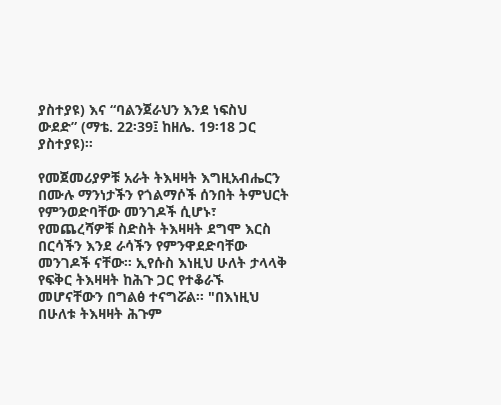ያስተያዩ) እና “ባልንጀራህን እንደ ነፍስህ ውደድ” (ማቴ. 22፡39፤ ከዘሌ. 19፡18 ጋር ያስተያዩ)።

የመጀመሪያዎቹ አራት ትእዛዛት እግዚአብሔርን በሙሉ ማንነታችን የጎልማሶች ሰንበት ትምህርት የምንወድባቸው መንገዶች ሲሆኑ፣ የመጨረሻዎቹ ስድስት ትእዛዛት ደግሞ እርስ በርሳችን እንደ ራሳችን የምንዋደድባቸው መንገዶች ናቸው። ኢየሱስ እነዚህ ሁለት ታላላቅ የፍቅር ትእዛዛት ከሕጉ ጋር የተቆራኙ መሆናቸውን በግልፅ ተናግሯል። "በእነዚህ በሁለቱ ትእዛዛት ሕጉም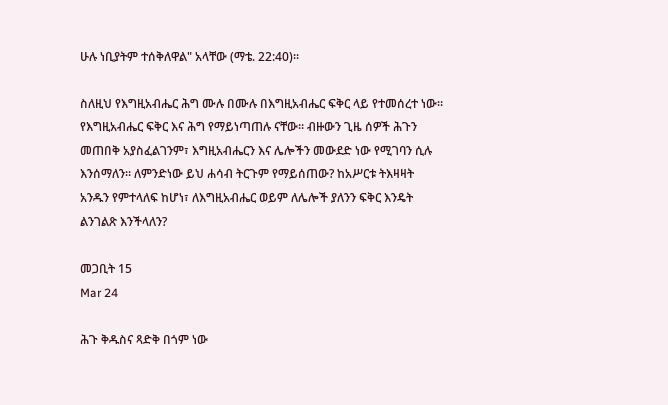ሁሉ ነቢያትም ተሰቅለዋል" አላቸው (ማቴ. 22:40)።

ስለዚህ የእግዚአብሔር ሕግ ሙሉ በሙሉ በእግዚአብሔር ፍቅር ላይ የተመሰረተ ነው። የእግዚአብሔር ፍቅር እና ሕግ የማይነጣጠሉ ናቸው። ብዙውን ጊዜ ሰዎች ሕጉን መጠበቅ አያስፈልገንም፣ እግዚአብሔርን እና ሌሎችን መውደድ ነው የሚገባን ሲሉ እንሰማለን። ለምንድነው ይህ ሐሳብ ትርጉም የማይሰጠው? ከአሥርቱ ትእዛዛት አንዱን የምተላለፍ ከሆነ፣ ለእግዚአብሔር ወይም ለሌሎች ያለንን ፍቅር እንዴት ልንገልጽ እንችላለን?

መጋቢት 15
Mar 24

ሕጉ ቅዱስና ጻድቅ በጎም ነው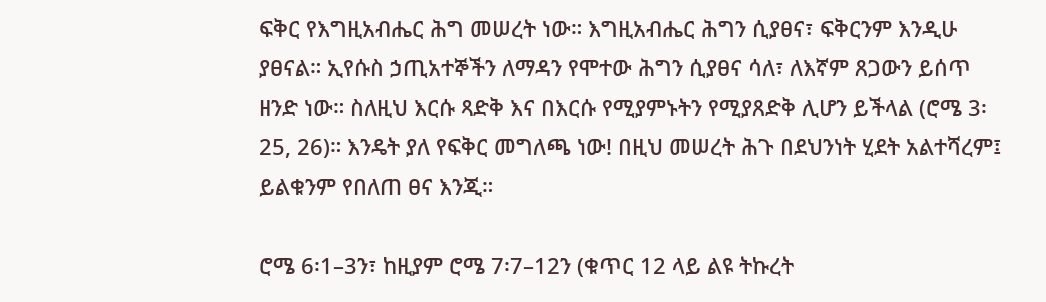ፍቅር የእግዚአብሔር ሕግ መሠረት ነው። እግዚአብሔር ሕግን ሲያፀና፣ ፍቅርንም እንዲሁ ያፀናል። ኢየሱስ ኃጢአተኞችን ለማዳን የሞተው ሕግን ሲያፀና ሳለ፣ ለእኛም ጸጋውን ይሰጥ ዘንድ ነው። ስለዚህ እርሱ ጻድቅ እና በእርሱ የሚያምኑትን የሚያጸድቅ ሊሆን ይችላል (ሮሜ 3፡25, 26)። እንዴት ያለ የፍቅር መግለጫ ነው! በዚህ መሠረት ሕጉ በደህንነት ሂደት አልተሻረም፤ ይልቁንም የበለጠ ፀና እንጂ።

ሮሜ 6፡1–3ን፣ ከዚያም ሮሜ 7፡7–12ን (ቁጥር 12 ላይ ልዩ ትኩረት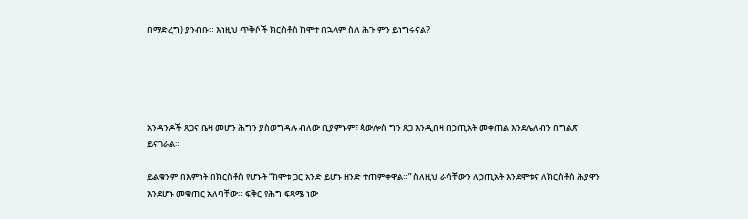በማድረግ) ያንብቡ። እነዚህ ጥቅሶች ክርስቶስ ከሞተ በኋላም ስለ ሕጉ ምን ይነግሩናል?





አንዳንዶች ጸጋና ቤዛ መሆን ሕግን ያስወግዳሉ ብለው ቢያምኑም፣ ጳውሎስ ግን ጸጋ እንዲበዛ በኃጢአት መቀጠል እንደሌለብን በግልጽ ይናገራል።

ይልቁንም በእምነት በክርስቶስ የሆኑት “ከሞቱ ጋር አንድ ይሆኑ ዘንድ ተጠምቀዋል።” ስለዚህ ራሳቸውን ለኃጢአት እንደሞቱና ለክርስቶስ ሕያዋን እንደሆኑ መቁጠር አለባቸው። ፍቅር የሕግ ፍጻሜ ነው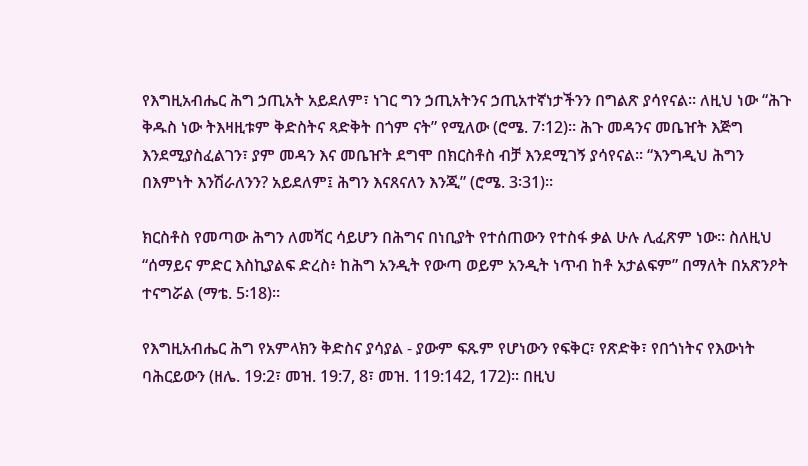የእግዚአብሔር ሕግ ኃጢአት አይደለም፣ ነገር ግን ኃጢአትንና ኃጢአተኛነታችንን በግልጽ ያሳየናል። ለዚህ ነው “ሕጉ ቅዱስ ነው ትእዛዚቱም ቅድስትና ጻድቅት በጎም ናት” የሚለው (ሮሜ. 7፡12)። ሕጉ መዳንና መቤዠት እጅግ እንደሚያስፈልገን፣ ያም መዳን እና መቤዠት ደግሞ በክርስቶስ ብቻ እንደሚገኝ ያሳየናል። “እንግዲህ ሕግን በእምነት እንሽራለንን? አይደለም፤ ሕግን እናጸናለን እንጂ” (ሮሜ. 3፡31)።

ክርስቶስ የመጣው ሕግን ለመሻር ሳይሆን በሕግና በነቢያት የተሰጠውን የተስፋ ቃል ሁሉ ሊፈጽም ነው። ስለዚህ “ሰማይና ምድር እስኪያልፍ ድረስ፥ ከሕግ አንዲት የውጣ ወይም አንዲት ነጥብ ከቶ አታልፍም” በማለት በአጽንዖት ተናግሯል (ማቴ. 5፡18)።

የእግዚአብሔር ሕግ የአምላክን ቅድስና ያሳያል - ያውም ፍጹም የሆነውን የፍቅር፣ የጽድቅ፣ የበጎነትና የእውነት ባሕርይውን (ዘሌ. 19:2፣ መዝ. 19:7, 8፣ መዝ. 119:142, 172)። በዚህ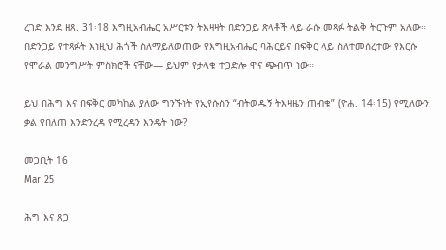ረገድ እንደ ዘጸ. 31፡18 እግዚአብሔር አሥርቱን ትእዛዛት በድንጋይ ጽላቶች ላይ ራሱ መጻፉ ትልቅ ትርጉም አለው። በድንጋይ የተጻፉት እነዚህ ሕጎች ስለማይለወጠው የእግዚአብሔር ባሕርይና በፍቅር ላይ ስለተመሰረተው የእርሱ የሞራል መንግሥት ምስክሮች ናቸው— ይህም የታላቁ ተጋድሎ ዋና ጭብጥ ነው።

ይህ በሕግ እና በፍቅር መካከል ያለው ግንኙነት የኢየሱስን “ብትወዱኝ ትእዛዜን ጠብቁ” (ዮሐ. 14፡15) የሚለውን ቃል የበለጠ እንድንረዳ የሚረዳን እንዴት ነው?

መጋቢት 16
Mar 25

ሕግ እና ጸጋ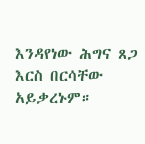እንዳየነው ሕግና ጸጋ እርስ በርሳቸው አይቃረኑም።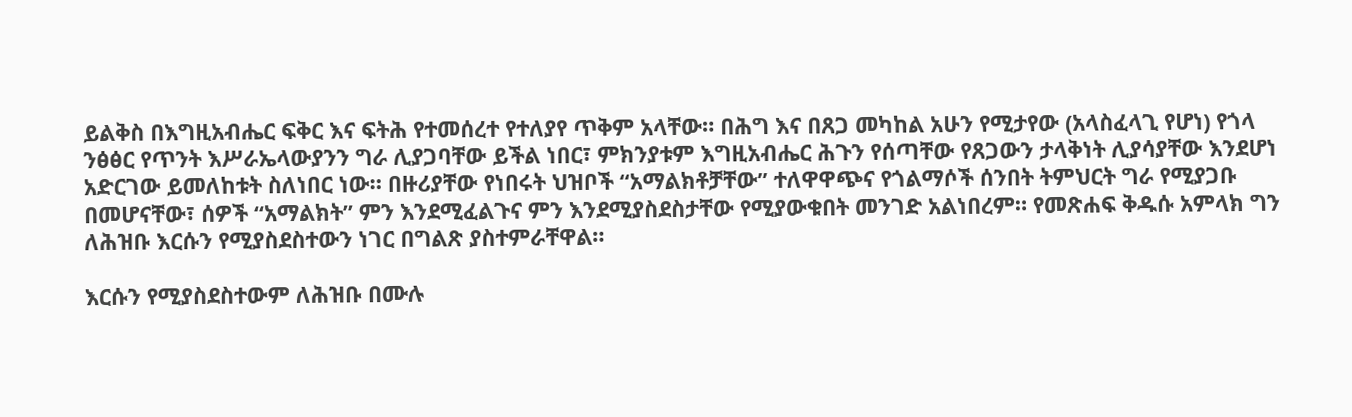ይልቅስ በእግዚአብሔር ፍቅር እና ፍትሕ የተመሰረተ የተለያየ ጥቅም አላቸው። በሕግ እና በጸጋ መካከል አሁን የሚታየው (አላስፈላጊ የሆነ) የጎላ ንፅፅር የጥንት እሥራኤላውያንን ግራ ሊያጋባቸው ይችል ነበር፣ ምክንያቱም እግዚአብሔር ሕጉን የሰጣቸው የጸጋውን ታላቅነት ሊያሳያቸው እንደሆነ አድርገው ይመለከቱት ስለነበር ነው። በዙሪያቸው የነበሩት ህዝቦች “አማልክቶቻቸው” ተለዋዋጭና የጎልማሶች ሰንበት ትምህርት ግራ የሚያጋቡ በመሆናቸው፣ ሰዎች “አማልክት” ምን እንደሚፈልጉና ምን እንደሚያስደስታቸው የሚያውቁበት መንገድ አልነበረም። የመጽሐፍ ቅዱሱ አምላክ ግን ለሕዝቡ እርሱን የሚያስደስተውን ነገር በግልጽ ያስተምራቸዋል።

እርሱን የሚያስደስተውም ለሕዝቡ በሙሉ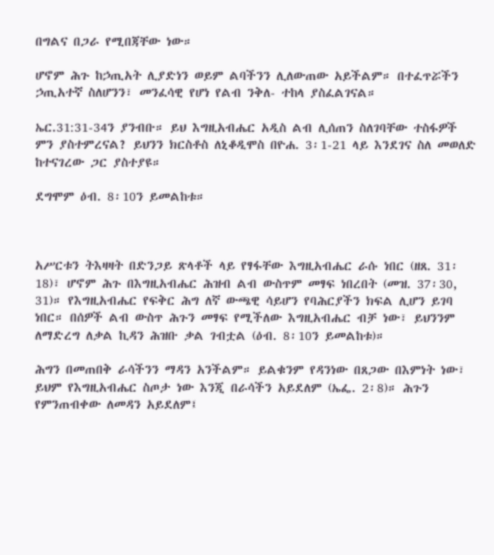በግልና በጋራ የሚበጃቸው ነው።

ሆኖም ሕጉ ከኃጢአት ሊያድነን ወይም ልባችንን ሊለውጠው አይችልም። በተፈጥሯችን ኃጢአተኛ ስለሆንን፣ መንፈሳዊ የሆነ የልብ ንቅለ- ተከላ ያስፈልገናል።

ኤር.31:31-34ን ያንብቡ። ይህ እግዚአብሔር አዲስ ልብ ሊሰጠን ስለገባቸው ተስፋዎች ምን ያስተምረናል? ይህንን ክርስቶስ ለኒቆዲሞስ በዮሐ. 3፡1-21 ላይ እንደገና ስለ መወለድ ከተናገረው ጋር ያስተያዩ።

ደግሞም ዕብ. 8፡10ን ይመልከቱ።



አሥርቱን ትእዛዛት በድንጋይ ጽላቶች ላይ የፃፋቸው እግዚአብሔር ራሱ ነበር (ዘጸ. 31፡18)፣ ሆኖም ሕጉ በእግዚአብሔር ሕዝብ ልብ ውስጥም መፃፍ ነበረበት (መዝ. 37፡30, 31)። የእግዚአብሔር የፍቅር ሕግ ለኛ ውጫዊ ሳይሆን የባሕርያችን ክፍል ሊሆን ይገባ ነበር። በሰዎች ልብ ውስጥ ሕጉን መፃፍ የሚችለው እግዚአብሔር ብቻ ነው፣ ይህንንም ለማድረግ ለቃል ኪዳን ሕዝቡ ቃል ገብቷል (ዕብ. 8፡10ን ይመልከቱ)።

ሕግን በመጠበቅ ራሳችንን ማዳን አንችልም። ይልቁንም የዳንነው በጸጋው በእምነት ነው፣ ይህም የእግዚአብሔር ስጦታ ነው እንጂ በራሳችን አይደለም (ኤፌ. 2፡8)። ሕጉን የምንጠብቀው ለመዳን አይደለም፤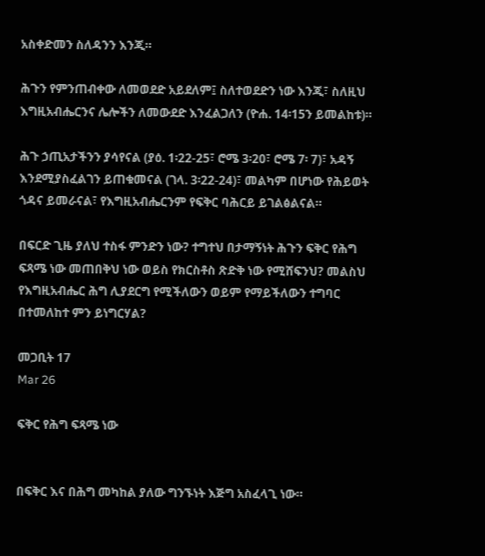አስቀድመን ስለዳንን እንጂ።

ሕጉን የምንጠብቀው ለመወደድ አይደለም፤ ስለተወደድን ነው እንጂ፣ ስለዚህ እግዚአብሔርንና ሌሎችን ለመውደድ እንፈልጋለን (ዮሐ. 14፡15ን ይመልከቱ)።

ሕጉ ኃጢአታችንን ያሳየናል (ያዕ. 1፡22-25፣ ሮሜ 3፡20፣ ሮሜ 7፡ 7)፣ አዳኝ እንደሚያስፈልገን ይጠቁመናል (ገላ. 3፡22-24)፣ መልካም በሆነው የሕይወት ጎዳና ይመራናል፣ የእግዚአብሔርንም የፍቅር ባሕርይ ይገልፅልናል።

በፍርድ ጊዜ ያለህ ተስፋ ምንድን ነው? ተግተህ በታማኝነት ሕጉን ፍቅር የሕግ ፍጻሜ ነው መጠበቅህ ነው ወይስ የክርስቶስ ጽድቅ ነው የሚሸፍንህ? መልስህ የእግዚአብሔር ሕግ ሊያደርግ የሚችለውን ወይም የማይችለውን ተግባር በተመለከተ ምን ይነግርሃል?

መጋቢት 17
Mar 26

ፍቅር የሕግ ፍጻሜ ነው


በፍቅር እና በሕግ መካከል ያለው ግንኙነት እጅግ አስፈላጊ ነው።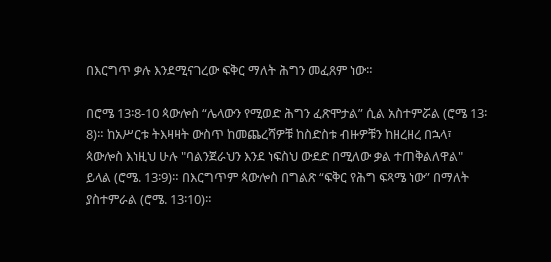በእርግጥ ቃሉ እንደሚናገረው ፍቅር ማለት ሕግን መፈጸም ነው።

በሮሜ 13፡8-10 ጳውሎስ “ሌላውን የሚወድ ሕግን ፈጽሞታል” ሲል አስተምሯል (ሮሜ 13፡8)። ከአሥርቱ ትእዛዛት ውስጥ ከመጨረሻዎቹ ከስድስቱ ብዙዎቹን ከዘረዘረ በኋላ፣ ጳውሎስ እነዚህ ሁሉ "ባልንጀራህን እንደ ነፍስህ ውደድ በሚለው ቃል ተጠቅልለዋል" ይላል (ሮሜ. 13፡9)። በእርግጥም ጳውሎስ በግልጽ “ፍቅር የሕግ ፍጻሜ ነው” በማለት ያስተምራል (ሮሜ. 13፡10)።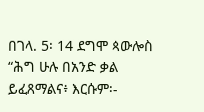በገላ. 5፡ 14 ደግሞ ጳውሎስ “ሕግ ሁሉ በአንድ ቃል ይፈጸማልና፥ እርሱም፡-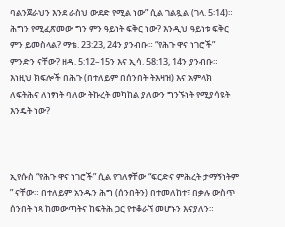ባልንጀራህን እንደ ራስህ ውደድ የሚል ነው” ሲል ገልጿል (ገላ. 5፡14)። ሕግን የሚፈጽመው ግን ምን ዓይነት ፍቅር ነው? እንዲህ ዓይነቱ ፍቅር ምን ይመስላል? ማቴ. 23:23, 24ን ያንብቡ። “የሕጉ ዋና ነገሮች” ምንድን ናቸው? ዘዳ. 5:12–15ን እና ኢሳ. 58:13, 14ን ያንብቡ። እነዚህ ክፍሎች በሕጉ (በተለይም በሰንበት ትእዛዝ) እና አምላክ ለፍትሕና ለነፃነት ባለው ትኩረት መካከል ያለውን ግንኙነት የሚያሳዩት እንዴት ነው?



ኢየሱስ “የሕጉ ዋና ነገሮች” ሲል የገለፃቸው “ፍርድና ምሕረት ታማኝነትም ” ናቸው። በተለይም አንዱን ሕግ (ሰንበትን) በተመለከተ፣ በቃሉ ውስጥ ሰንበት ነጻ ከመውጣትና ከፍትሕ ጋር የተቆራኘ መሆኑን እናያለን።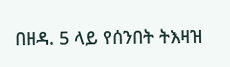በዘዳ. 5 ላይ የሰንበት ትእዛዝ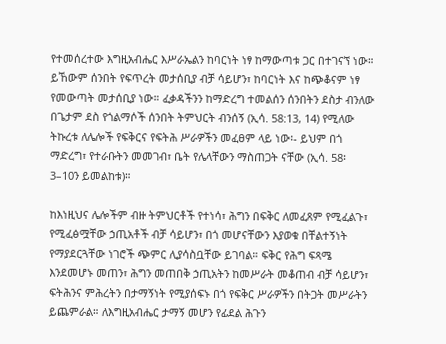የተመሰረተው እግዚአብሔር እሥራኤልን ከባርነት ነፃ ከማውጣቱ ጋር በተገናኘ ነው። ይኸውም ሰንበት የፍጥረት መታሰቢያ ብቻ ሳይሆን፣ ከባርነት እና ከጭቆናም ነፃ የመውጣት መታሰቢያ ነው። ፈቃዳችንን ከማድረግ ተመልሰን ሰንበትን ደስታ ብንለው በጌታም ደስ የጎልማሶች ሰንበት ትምህርት ብንሰኝ (ኢሳ. 58:13, 14) የሚለው ትኩረቱ ለሌሎች የፍቅርና የፍትሕ ሥራዎችን መፈፀም ላይ ነው፡- ይህም በጎ ማድረግ፣ የተራቡትን መመገብ፣ ቤት የሌላቸውን ማስጠጋት ናቸው (ኢሳ. 58፡3–10ን ይመልከቱ)።

ከእነዚህና ሌሎችም ብዙ ትምህርቶች የተነሳ፣ ሕግን በፍቅር ለመፈጸም የሚፈልጉ፣ የሚፈፅሟቸው ኃጢአቶች ብቻ ሳይሆን፣ በጎ መሆናቸውን እያወቁ በቸልተኝነት የማያደርጓቸው ነገሮች ጭምር ሊያሳስቧቸው ይገባል። ፍቅር የሕግ ፍጻሜ እንደመሆኑ መጠን፣ ሕግን መጠበቅ ኃጢአትን ከመሥራት መቆጠብ ብቻ ሳይሆን፣ ፍትሕንና ምሕረትን በታማኝነት የሚያሰፍኑ በጎ የፍቅር ሥራዎችን በትጋት መሥራትን ይጨምራል። ለእግዚአብሔር ታማኝ መሆን የፊደል ሕጉን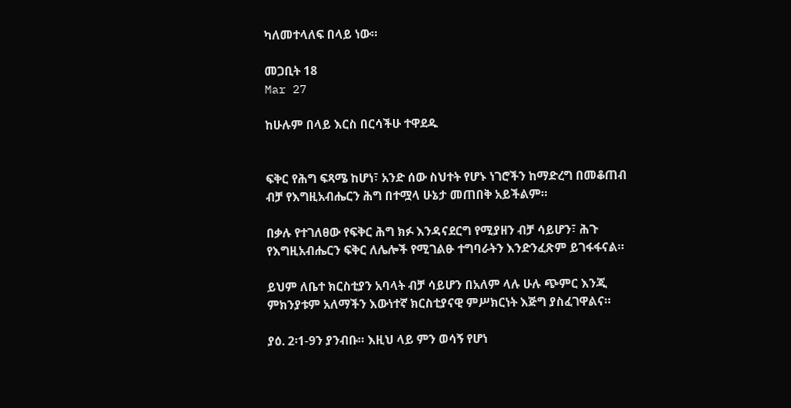ካለመተላለፍ በላይ ነው።

መጋቢት 18
Mar 27

ከሁሉም በላይ እርስ በርሳችሁ ተዋደዱ


ፍቅር የሕግ ፍጻሜ ከሆነ፣ አንድ ሰው ስህተት የሆኑ ነገሮችን ከማድረግ በመቆጠብ ብቻ የእግዚአብሔርን ሕግ በተሟላ ሁኔታ መጠበቅ አይችልም።

በቃሉ የተገለፀው የፍቅር ሕግ ክፉ እንዳናደርግ የሚያዘን ብቻ ሳይሆን፣ ሕጉ የእግዚአብሔርን ፍቅር ለሌሎች የሚገልፁ ተግባራትን እንድንፈጽም ይገፋፋናል።

ይህም ለቤተ ክርስቲያን አባላት ብቻ ሳይሆን በአለም ላሉ ሁሉ ጭምር እንጂ ምክንያቱም አለማችን እውነተኛ ክርስቲያናዊ ምሥክርነት እጅግ ያስፈገዋልና።

ያዕ. 2፡1-9ን ያንብቡ። እዚህ ላይ ምን ወሳኝ የሆነ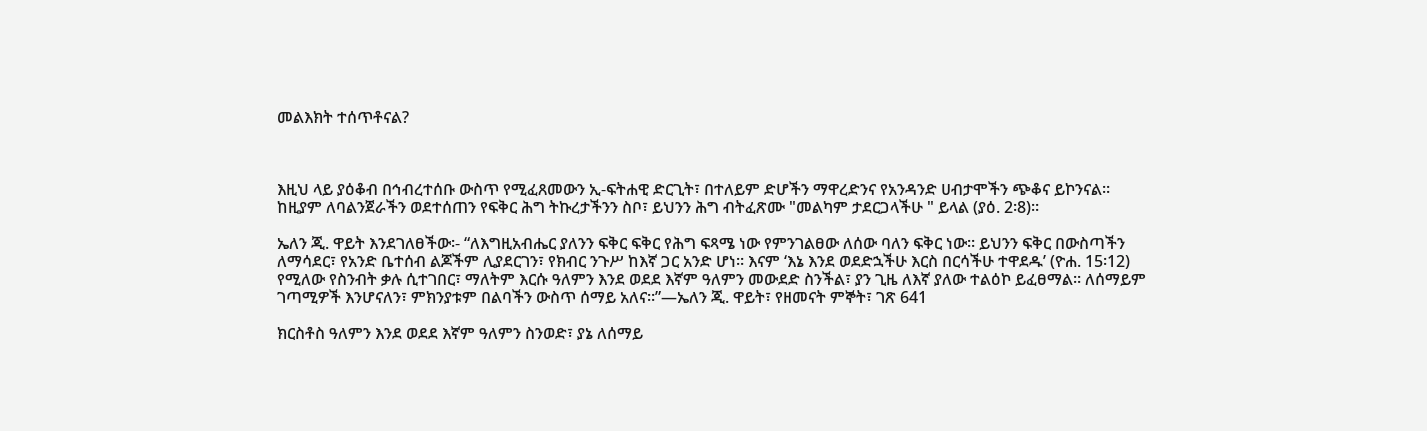መልእክት ተሰጥቶናል?



እዚህ ላይ ያዕቆብ በኅብረተሰቡ ውስጥ የሚፈጸመውን ኢ-ፍትሐዊ ድርጊት፣ በተለይም ድሆችን ማዋረድንና የአንዳንድ ሀብታሞችን ጭቆና ይኮንናል። ከዚያም ለባልንጀራችን ወደተሰጠን የፍቅር ሕግ ትኩረታችንን ስቦ፣ ይህንን ሕግ ብትፈጽሙ "መልካም ታደርጋላችሁ " ይላል (ያዕ. 2፡8)።

ኤለን ጂ. ዋይት እንደገለፀችው፡- “ለእግዚአብሔር ያለንን ፍቅር ፍቅር የሕግ ፍጻሜ ነው የምንገልፀው ለሰው ባለን ፍቅር ነው። ይህንን ፍቅር በውስጣችን ለማሳደር፣ የአንድ ቤተሰብ ልጆችም ሊያደርገን፣ የክብር ንጉሥ ከእኛ ጋር አንድ ሆነ። እናም ‘እኔ እንደ ወደድኋችሁ እርስ በርሳችሁ ተዋደዱ’ (ዮሐ. 15፡12) የሚለው የስንብት ቃሉ ሲተገበር፣ ማለትም እርሱ ዓለምን እንደ ወደደ እኛም ዓለምን መውደድ ስንችል፣ ያን ጊዜ ለእኛ ያለው ተልዕኮ ይፈፀማል። ለሰማይም ገጣሚዎች እንሆናለን፣ ምክንያቱም በልባችን ውስጥ ሰማይ አለና።”—ኤለን ጂ. ዋይት፣ የዘመናት ምኞት፣ ገጽ 641

ክርስቶስ ዓለምን እንደ ወደደ እኛም ዓለምን ስንወድ፣ ያኔ ለሰማይ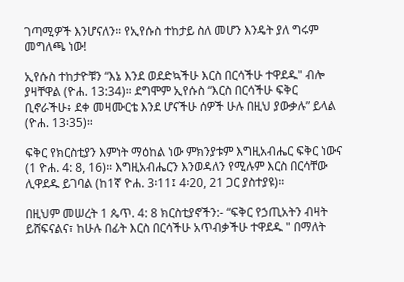ገጣሚዎች እንሆናለን። የኢየሱስ ተከታይ ስለ መሆን እንዴት ያለ ግሩም መግለጫ ነው!

ኢየሱስ ተከታዮቹን “እኔ እንደ ወደድኳችሁ እርስ በርሳችሁ ተዋደዱ" ብሎ ያዛቸዋል (ዮሐ. 13:34)። ደግሞም ኢየሱስ “እርስ በርሳችሁ ፍቅር ቢኖራችሁ፥ ደቀ መዛሙርቴ እንደ ሆናችሁ ሰዎች ሁሉ በዚህ ያውቃሉ” ይላል (ዮሐ. 13፡35)።

ፍቅር የክርስቲያን እምነት ማዕከል ነው ምክንያቱም እግዚአብሔር ፍቅር ነውና (1 ዮሐ. 4: 8, 16)። እግዚአብሔርን እንወዳለን የሚሉም እርስ በርሳቸው ሊዋደዱ ይገባል (ከ1ኛ ዮሐ. 3፡11፤ 4፡20, 21 ጋር ያስተያዩ)።

በዚህም መሠረት 1 ጴጥ. 4: 8 ክርስቲያኖችን:- “ፍቅር የኃጢአትን ብዛት ይሸፍናልና፣ ከሁሉ በፊት እርስ በርሳችሁ አጥብቃችሁ ተዋደዱ " በማለት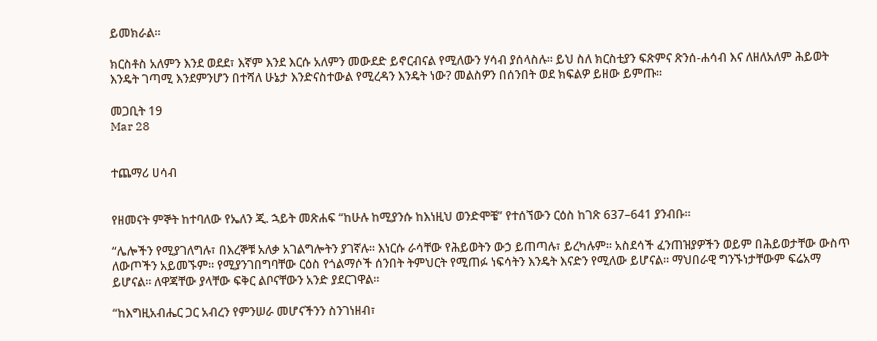ይመክራል።

ክርስቶስ አለምን እንደ ወደደ፣ እኛም እንደ እርሱ አለምን መውደድ ይኖርብናል የሚለውን ሃሳብ ያሰላስሉ። ይህ ስለ ክርስቲያን ፍጽምና ጽንሰ-ሐሳብ እና ለዘለአለም ሕይወት እንዴት ገጣሚ እንደምንሆን በተሻለ ሁኔታ እንድናስተውል የሚረዳን እንዴት ነው? መልስዎን በሰንበት ወደ ክፍልዎ ይዘው ይምጡ።

መጋቢት 19
Mar 28


ተጨማሪ ሀሳብ


የዘመናት ምኞት ከተባለው የኤለን ጂ. ኋይት መጽሐፍ “ከሁሉ ከሚያንሱ ከእነዚህ ወንድሞቼ” የተሰኘውን ርዕስ ከገጽ 637–641 ያንብቡ።

“ሌሎችን የሚያገለግሉ፣ በእረኞቹ አለቃ አገልግሎትን ያገኛሉ። እነርሱ ራሳቸው የሕይወትን ውኃ ይጠጣሉ፣ ይረካሉም። አስደሳች ፈንጠዝያዎችን ወይም በሕይወታቸው ውስጥ ለውጦችን አይመኙም። የሚያንገበግባቸው ርዕስ የጎልማሶች ሰንበት ትምህርት የሚጠፉ ነፍሳትን እንዴት እናድን የሚለው ይሆናል። ማህበራዊ ግንኙነታቸውም ፍሬአማ ይሆናል። ለዋጃቸው ያላቸው ፍቅር ልቦናቸውን አንድ ያደርገዋል።

“ከእግዚአብሔር ጋር አብረን የምንሠራ መሆናችንን ስንገነዘብ፣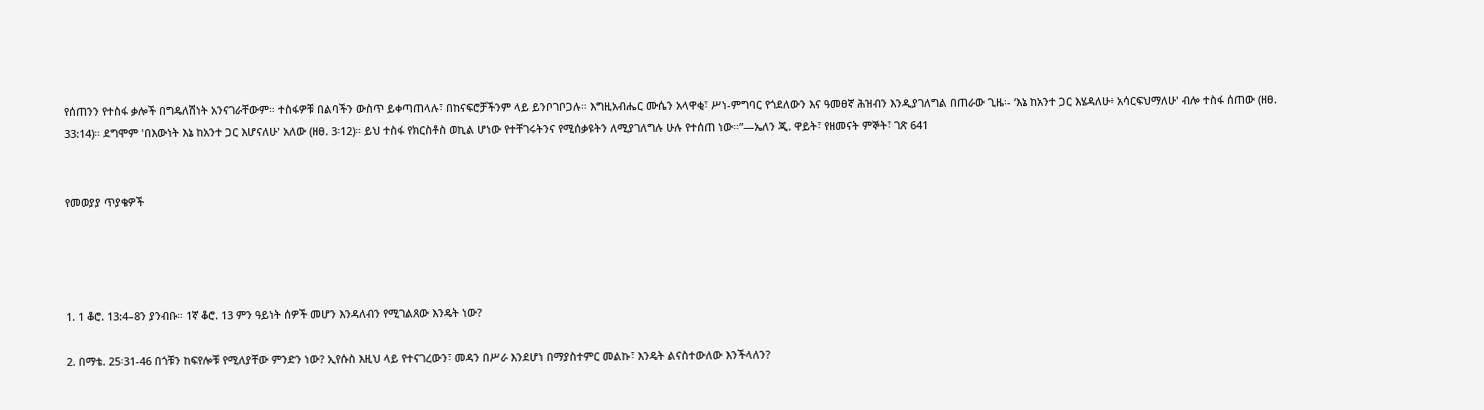የሰጠንን የተስፋ ቃሎች በግዴለሽነት አንናገራቸውም። ተስፋዎቹ በልባችን ውስጥ ይቀጣጠላሉ፣ በከናፍሮቻችንም ላይ ይንቦገቦጋሉ። እግዚአብሔር ሙሴን አላዋቂ፣ ሥነ-ምግባር የጎደለውን እና ዓመፀኛ ሕዝብን እንዲያገለግል በጠራው ጊዜ፡- ‘እኔ ከአንተ ጋር እሄዳለሁ፥ አሳርፍህማለሁ' ብሎ ተስፋ ሰጠው (ዘፀ. 33:14)። ደግሞም 'በእውነት እኔ ከአንተ ጋር እሆናለሁ' አለው (ዘፀ. 3፡12)። ይህ ተስፋ የክርስቶስ ወኪል ሆነው የተቸገሩትንና የሚሰቃዩትን ለሚያገለግሉ ሁሉ የተሰጠ ነው።”—ኤለን ጂ. ዋይት፣ የዘመናት ምኞት፣ ገጽ 641


የመወያያ ጥያቄዎች




1. 1 ቆሮ. 13:4–8ን ያንብቡ። 1ኛ ቆሮ. 13 ምን ዓይነት ሰዎች መሆን እንዳለብን የሚገልጸው እንዴት ነው?

2. በማቴ. 25፡31-46 በጎቹን ከፍየሎቹ የሚለያቸው ምንድን ነው? ኢየሱስ እዚህ ላይ የተናገረውን፣ መዳን በሥራ እንደሆነ በማያስተምር መልኩ፣ እንዴት ልናስተውለው እንችላለን?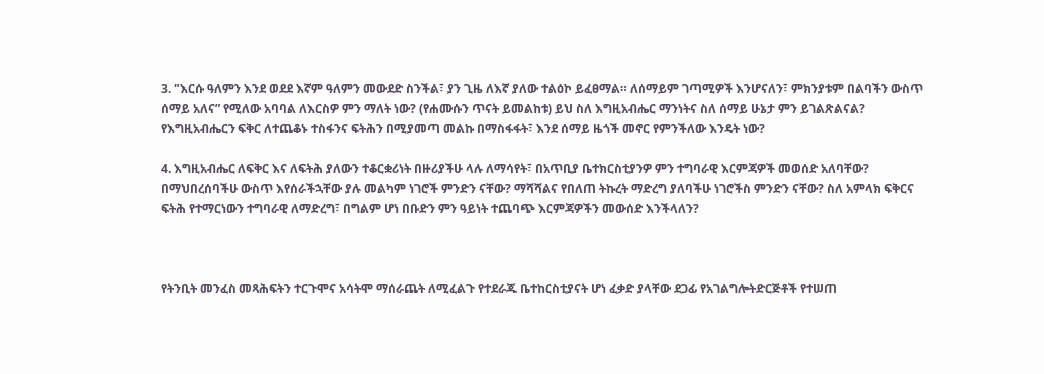3. "እርሱ ዓለምን እንደ ወደደ እኛም ዓለምን መውደድ ስንችል፣ ያን ጊዜ ለእኛ ያለው ተልዕኮ ይፈፀማል። ለሰማይም ገጣሚዎች እንሆናለን፣ ምክንያቱም በልባችን ውስጥ ሰማይ አለና” የሚለው አባባል ለእርስዎ ምን ማለት ነው? (የሐሙሱን ጥናት ይመልከቱ) ይህ ስለ እግዚአብሔር ማንነትና ስለ ሰማይ ሁኔታ ምን ይገልጽልናል? የእግዚአብሔርን ፍቅር ለተጨቆኑ ተስፋንና ፍትሕን በሚያመጣ መልኩ በማስፋፋት፣ እንደ ሰማይ ዜጎች መኖር የምንችለው እንዴት ነው?

4. እግዚአብሔር ለፍቅር እና ለፍትሕ ያለውን ተቆርቋሪነት በዙሪያችሁ ላሉ ለማሳየት፣ በአጥቢያ ቤተክርስቲያንዎ ምን ተግባራዊ እርምጃዎች መወሰድ አለባቸው? በማህበረሰባችሁ ውስጥ እየሰራችኋቸው ያሉ መልካም ነገሮች ምንድን ናቸው? ማሻሻልና የበለጠ ትኩረት ማድረግ ያለባችሁ ነገሮችስ ምንድን ናቸው? ስለ አምላክ ፍቅርና ፍትሕ የተማርነውን ተግባራዊ ለማድረግ፣ በግልም ሆነ በቡድን ምን ዓይነት ተጨባጭ እርምጃዎችን መውሰድ እንችላለን?



የትንቢት መንፈስ መጻሕፍትን ተርጉሞና አሳትሞ ማሰራጨት ለሚፈልጉ የተደራጁ ቤተከርስቲያናት ሆነ ፈቃድ ያላቸው ደጋፊ የአገልግሎትድርጅቶች የተሠጠ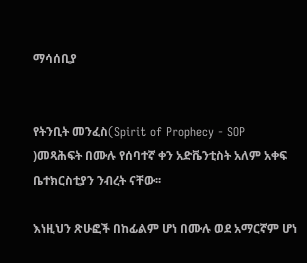ማሳሰቢያ


የትንቢት መንፈስ(Spirit of Prophecy - SOP )መጻሕፍት በሙሉ የሰባተኛ ቀን አድቬንቲስት አለም አቀፍ ቤተክርስቲያን ንብረት ናቸው፡፡

እነዚህን ጽሁፎች በከፊልም ሆነ በሙሉ ወደ አማርኛም ሆነ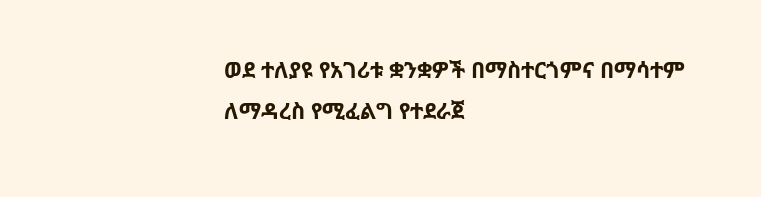ወደ ተለያዩ የአገሪቱ ቋንቋዎች በማስተርጎምና በማሳተም ለማዳረስ የሚፈልግ የተደራጀ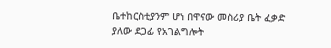ቤተከርስቲያንም ሆነ በዋናው መስሪያ ቤት ፈቃድ ያለው ደጋፊ የአገልግሎት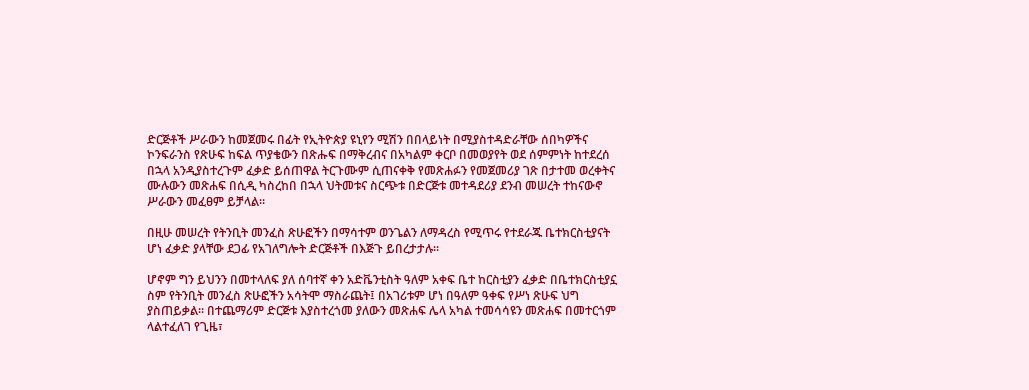ድርጅቶች ሥራውን ከመጀመሩ በፊት የኢትዮጵያ ዩኒየን ሚሽን በበላይነት በሚያስተዳድራቸው ሰበካዎችና ኮንፍራንስ የጽሁፍ ከፍል ጥያቄውን በጽሑፍ በማቅረብና በአካልም ቀርቦ በመወያየት ወደ ሰምምነት ከተደረሰ በኋላ አንዲያስተረጉም ፈቃድ ይሰጠዋል ትርጉሙም ሲጠናቀቅ የመጽሐፉን የመጀመሪያ ገጽ በታተመ ወረቀትና ሙሉውን መጽሐፍ በሲዲ ካስረከበ በኋላ ህትመቱና ስርጭቱ በድርጅቱ መተዳደሪያ ደንብ መሠረት ተከናውኖ ሥራውን መፈፀም ይቻላል።

በዚሁ መሠረት የትንቢት መንፈስ ጽሁፎችን በማሳተም ወንጌልን ለማዳረስ የሚጥሩ የተደራጁ ቤተክርስቲያናት ሆነ ፈቃድ ያላቸው ደጋፊ የአገለግሎት ድርጅቶች በእጅጉ ይበረታታሉ፡፡

ሆኖም ግን ይህንን በመተላለፍ ያለ ሰባተኛ ቀን አድቬንቲስት ዓለም አቀፍ ቤተ ከርስቲያን ፈቃድ በቤተክርስቲያኗ ስም የትንቢት መንፈስ ጽሁፎችን አሳትሞ ማስራጨት፤ በአገሪቱም ሆነ በዓለም ዓቀፍ የሥነ ጽሁፍ ህግ ያስጠይቃል፡፡ በተጨማሪም ድርጅቱ እያስተረጎመ ያለውን መጽሐፍ ሌላ አካል ተመሳሳዩን መጽሐፍ በመተርጎም ላልተፈለገ የጊዜ፣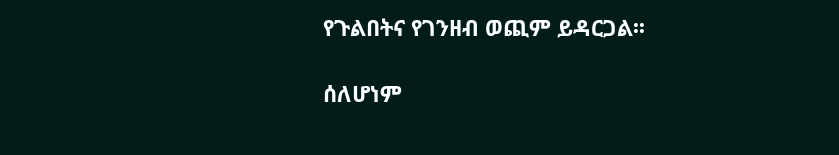የጉልበትና የገንዘብ ወጪም ይዳርጋል፡፡

ሰለሆነም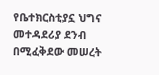የቤተክርስቲያኗ ህግና መተዳደሪያ ደንብ በሚፈቅደው መሠረት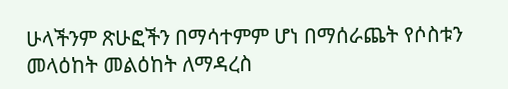ሁላችንም ጽሁፎችን በማሳተምም ሆነ በማሰራጨት የሶስቱን መላዕከት መልዕከት ለማዳረስ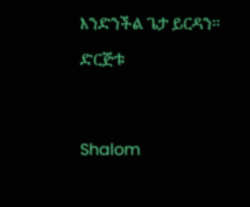እንድንችል ጌታ ይርዳን፡፡

ድርጅቱ




Shalom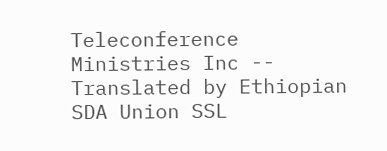Teleconference Ministries Inc -- Translated by Ethiopian SDA Union SSL